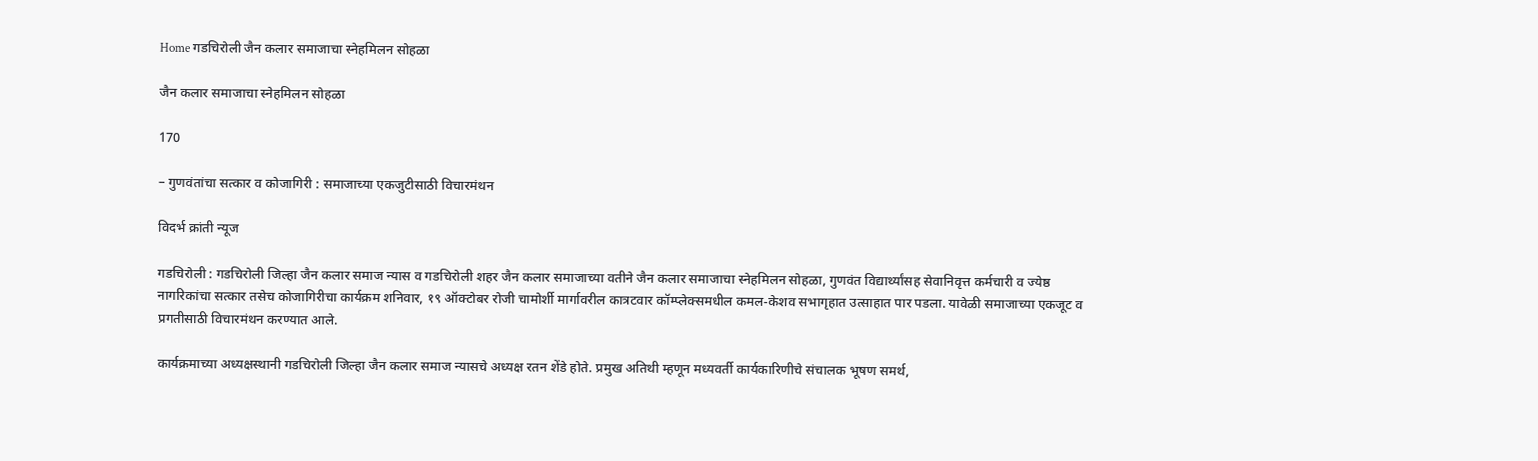Home गडचिरोली जैन कलार समाजाचा स्नेहमिलन सोहळा

जैन कलार समाजाचा स्नेहमिलन सोहळा

170

– गुणवंतांचा सत्कार व कोजागिरी : समाजाच्या एकजुटीसाठी विचारमंथन

विदर्भ क्रांती न्यूज

गडचिरोली : गडचिरोली जिल्हा जैन कलार समाज न्यास व गडचिरोली शहर जैन कलार समाजाच्या वतीने जैन कलार समाजाचा स्नेहमिलन सोहळा, गुणवंत विद्यार्थ्यांसह सेवानिवृत्त कर्मचारी व ज्येष्ठ नागरिकांचा सत्कार तसेच कोजागिरीचा कार्यक्रम शनिवार, १९ ऑक्टोबर रोजी चामोर्शी मार्गावरील कात्रटवार कॉम्प्लेक्समधील कमल-केशव सभागृहात उत्साहात पार पडला. यावेळी समाजाच्या एकजूट व प्रगतीसाठी विचारमंथन करण्यात आले.

कार्यक्रमाच्या अध्यक्षस्थानी गडचिरोली जिल्हा जैन कलार समाज न्यासचे अध्यक्ष रतन शेंडे होते. प्रमुख अतिथी म्हणून मध्यवर्ती कार्यकारिणीचे संचालक भूषण समर्थ,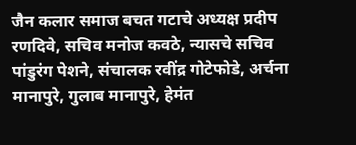जैन कलार समाज बचत गटाचे अध्यक्ष प्रदीप रणदिवे, सचिव मनोज कवठे, न्यासचे सचिव पांडुरंग पेशने, संचालक रवींद्र गोटेफोडे, अर्चना मानापुरे, गुलाब मानापुरे, हेमंत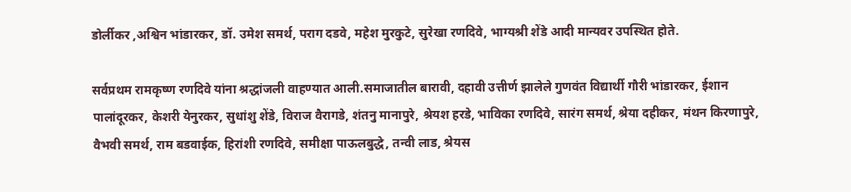डोर्लीकर ,अश्विन भांडारकर, डॉ. उमेश समर्थ, पराग दडवे, महेश मुरकुटे, सुरेखा रणदिवे, भाग्यश्री शेंडे आदी मान्यवर उपस्थित होते.

सर्वप्रथम रामकृष्ण रणदिवे यांना श्रद्धांजली वाहण्यात आली.समाजातील बारावी, दहावी उत्तीर्ण झालेले गुणवंत विद्यार्थी गौरी भांडारकर, ईशान पालांदूरकर, केशरी येनुरकर, सुधांशु शेंडे, विराज वैरागडे, शंतनु मानापुरे, श्रेयश हरडे, भाविका रणदिवे, सारंग समर्थ, श्रेया दहीकर, मंथन किरणापुरे, वैभवी समर्थ, राम बडवाईक, हिरांशी रणदिवे, समीक्षा पाऊलबुद्धे, तन्वी लाड, श्रेयस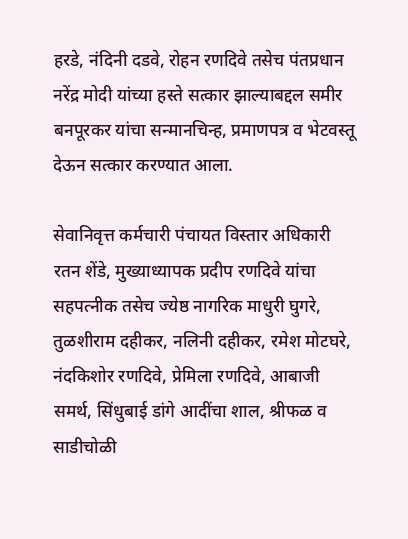हरडे, नंदिनी दडवे, रोहन रणदिवे तसेच पंतप्रधान नरेंद्र मोदी यांच्या हस्ते सत्कार झाल्याबद्दल समीर बनपूरकर यांचा सन्मानचिन्ह, प्रमाणपत्र व भेटवस्तू देऊन सत्कार करण्यात आला.

सेवानिवृत्त कर्मचारी पंचायत विस्तार अधिकारी रतन शेंडे, मुख्याध्यापक प्रदीप रणदिवे यांचा सहपत्नीक तसेच ज्येष्ठ नागरिक माधुरी घुगरे, तुळशीराम दहीकर, नलिनी दहीकर, रमेश मोटघरे, नंदकिशोर रणदिवे, प्रेमिला रणदिवे, आबाजी समर्थ, सिंधुबाई डांगे आदींचा शाल, श्रीफळ व साडीचोळी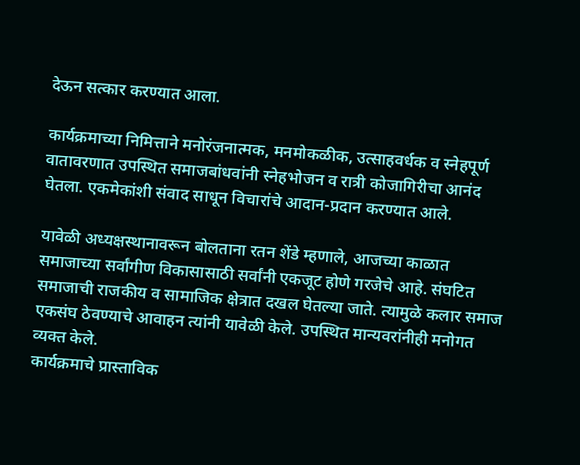देऊन सत्कार करण्यात आला.

कार्यक्रमाच्या निमित्ताने मनोरंजनात्मक, मनमोकळीक, उत्साहवर्धक व स्नेहपूर्ण वातावरणात उपस्थित समाजबांधवांनी स्नेहभोजन व रात्री कोजागिरीचा आनंद घेतला. एकमेकांशी संवाद साधून विचारांचे आदान-प्रदान करण्यात आले.

यावेळी अध्यक्षस्थानावरून बोलताना रतन शेंडे म्हणाले, आजच्या काळात समाजाच्या सर्वांगीण विकासासाठी सर्वांनी एकजूट होणे गरजेचे आहे. संघटित समाजाची राजकीय व सामाजिक क्षेत्रात दखल घेतल्या जाते. त्यामुळे कलार समाज एकसंघ ठेवण्याचे आवाहन त्यांनी यावेळी केले. उपस्थित मान्यवरांनीही मनोगत व्यक्त केले.
कार्यक्रमाचे प्रास्ताविक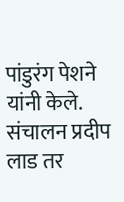पांडुरंग पेशने यांनी केले. संचालन प्रदीप लाड तर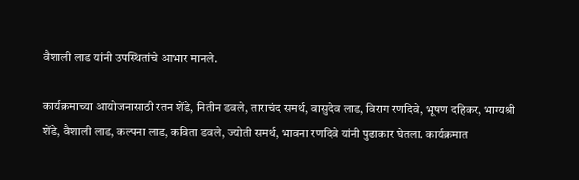वैशाली लाड यांनी उपस्थितांचे आभार मानले.

कार्यक्रमाच्या आयोजनासाठी रतन शेंडे, नितीन डवले, ताराचंद समर्थ, वासुदेव लाड, विराग रणदिवे, भूषण दहिकर, भाग्यश्री शेंडे, वैशाली लाड, कल्पना लाड, कविता डवले, ज्योती समर्थ, भावना रणदिवे यांनी पुढाकार घेतला. कार्यक्रमात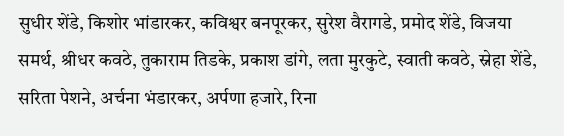सुधीर शेंडे, किशोर भांडारकर, कविश्वर बनपूरकर, सुरेश वैरागडे, प्रमोद शेंडे, विजया समर्थ, श्रीधर कवठे, तुकाराम तिडके, प्रकाश डांगे, लता मुरकुटे, स्वाती कवठे, स्नेहा शेंडे, सरिता पेशने, अर्चना भंडारकर, अर्पणा हजारे, रिना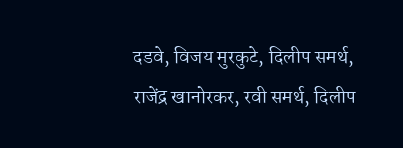दडवे, विजय मुरकुटे, दिलीप समर्थ, राजेंद्र खानोरकर, रवी समर्थ, दिलीप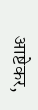आष्टेकर,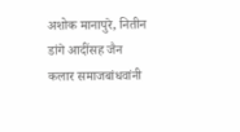अशोक मानापुरे, नितीन डांगे आदींसह जैन कलार समाजबांधवांनी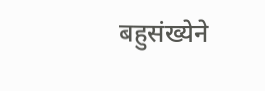बहुसंख्येने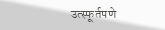उत्स्फूर्तपणे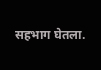सहभाग घेतला.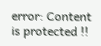error: Content is protected !!